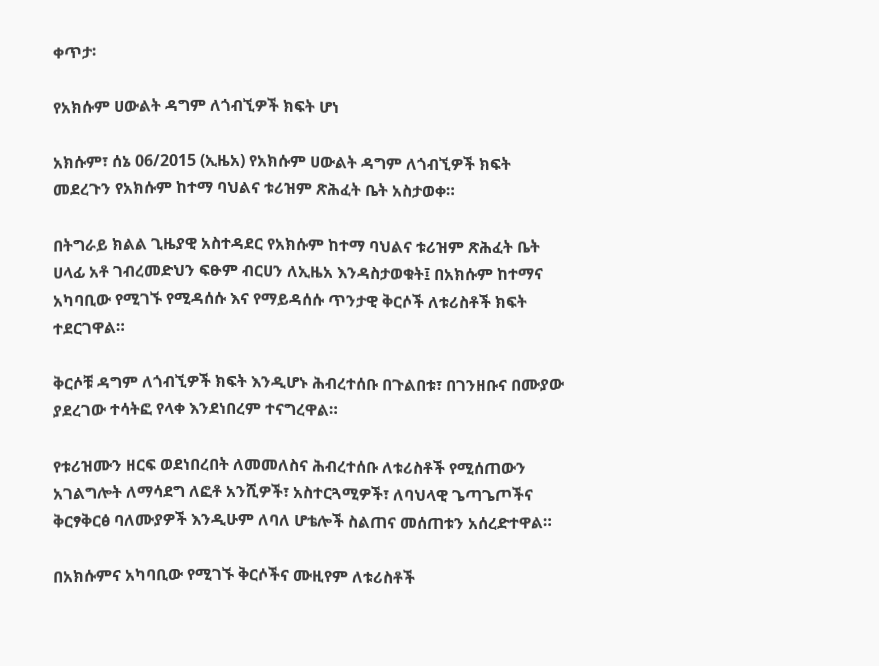ቀጥታ፡

የአክሱም ሀውልት ዳግም ለጎብኚዎች ክፍት ሆነ

አክሱም፣ ሰኔ 06/2015 (ኢዜአ) የአክሱም ሀውልት ዳግም ለጎብኚዎች ክፍት መደረጉን የአክሱም ከተማ ባህልና ቱሪዝም ጽሕፈት ቤት አስታወቀ።

በትግራይ ክልል ጊዜያዊ አስተዳደር የአክሱም ከተማ ባህልና ቱሪዝም ጽሕፈት ቤት ሀላፊ አቶ ገብረመድህን ፍፁም ብርሀን ለኢዜአ እንዳስታወቁት፤ በአክሱም ከተማና አካባቢው የሚገኙ የሚዳሰሱ እና የማይዳሰሱ ጥንታዊ ቅርሶች ለቱሪስቶች ክፍት ተደርገዋል።

ቅርሶቹ ዳግም ለጎብኚዎች ክፍት እንዲሆኑ ሕብረተሰቡ በጉልበቱ፣ በገንዘቡና በሙያው ያደረገው ተሳትፎ የላቀ እንደነበረም ተናግረዋል።

የቱሪዝሙን ዘርፍ ወደነበረበት ለመመለስና ሕብረተሰቡ ለቱሪስቶች የሚሰጠውን አገልግሎት ለማሳደግ ለፎቶ አንሺዎች፣ አስተርጓሚዎች፣ ለባህላዊ ጌጣጌጦችና ቅርፃቅርፅ ባለሙያዎች እንዲሁም ለባለ ሆቴሎች ስልጠና መሰጠቱን አሰረድተዋል።

በአክሱምና አካባቢው የሚገኙ ቅርሶችና ሙዚየም ለቱሪስቶች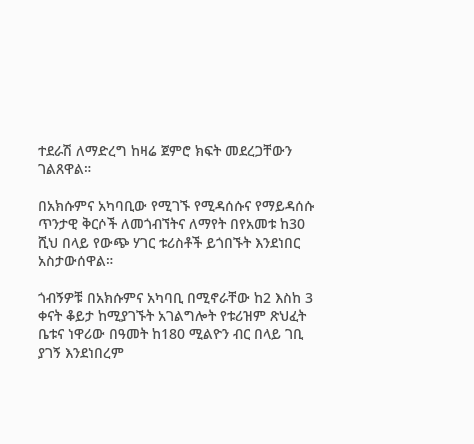ተደራሽ ለማድረግ ከዛሬ ጀምሮ ክፍት መደረጋቸውን ገልጸዋል።

በአክሱምና አካባቢው የሚገኙ የሚዳሰሱና የማይዳሰሱ ጥንታዊ ቅርሶች ለመጎብኘትና ለማየት በየአመቱ ከ30 ሺህ በላይ የውጭ ሃገር ቱሪስቶች ይጎበኙት እንደነበር አስታውሰዋል።

ጎብኝዎቹ በአክሱምና አካባቢ በሚኖራቸው ከ2 እስከ 3 ቀናት ቆይታ ከሚያገኙት አገልግሎት የቱሪዝም ጽህፈት ቤቱና ነዋሪው በዓመት ከ180 ሚልዮን ብር በላይ ገቢ ያገኝ እንደነበረም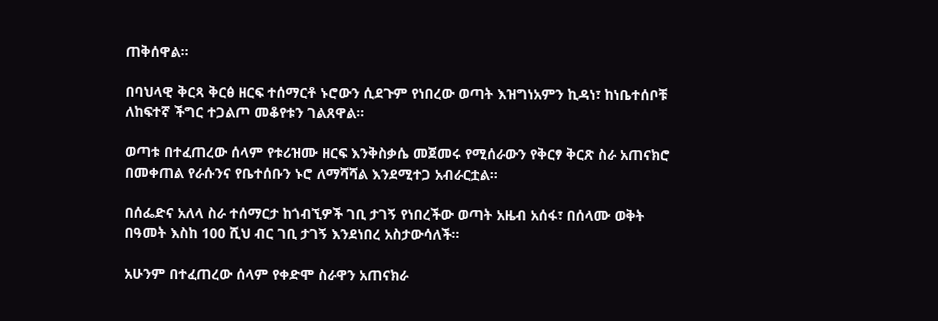ጠቅሰዋል።

በባህላዊ ቅርጻ ቅርፅ ዘርፍ ተሰማርቶ ኑሮውን ሲደጉም የነበረው ወጣት እዝግነአምን ኪዳነ፣ ከነቤተሰቦቹ ለከፍተኛ ችግር ተጋልጦ መቆየቱን ገልጸዋል።

ወጣቱ በተፈጠረው ሰላም የቱሪዝሙ ዘርፍ እንቅስቃሴ መጀመሩ የሚሰራውን የቅርፃ ቅርጽ ስራ አጠናክሮ በመቀጠል የራሱንና የቤተሰቡን ኑሮ ለማሻሻል እንደሚተጋ አብራርቷል።

በሰፌድና አለላ ስራ ተሰማርታ ከጎብኚዎች ገቢ ታገኝ የነበረችው ወጣት አዜብ አሰፋ፣ በሰላሙ ወቅት በዓመት እስከ 100 ሺህ ብር ገቢ ታገኝ እንደነበረ አስታውሳለች።

አሁንም በተፈጠረው ሰላም የቀድሞ ስራዋን አጠናክራ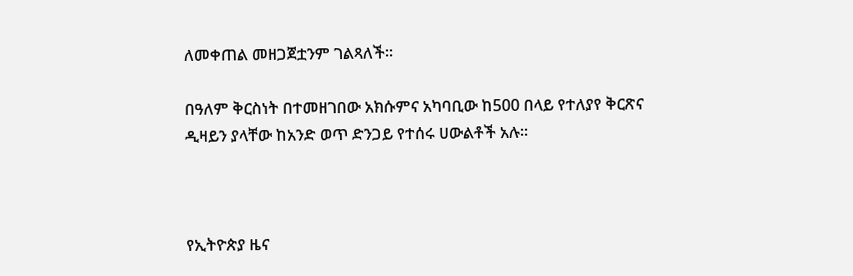ለመቀጠል መዘጋጀቷንም ገልጻለች።

በዓለም ቅርስነት በተመዘገበው አክሱምና አካባቢው ከ500 በላይ የተለያየ ቅርጽና ዲዛይን ያላቸው ከአንድ ወጥ ድንጋይ የተሰሩ ሀውልቶች አሉ።



የኢትዮጵያ ዜና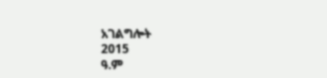አገልግሎት
2015
ዓ.ም